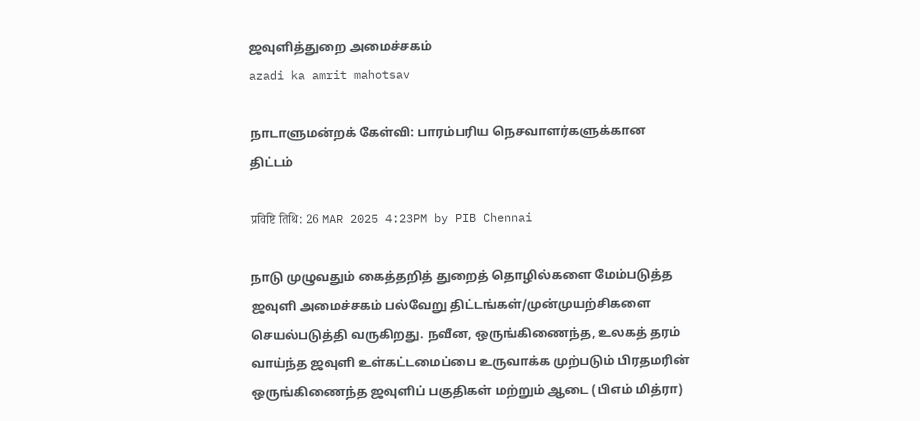ஜவுளித்துறை அமைச்சகம்
azadi ka amrit mahotsav

நாடாளுமன்றக் கேள்வி: பாரம்பரிய நெசவாளர்களுக்கான திட்டம்

प्रविष्टि तिथि: 26 MAR 2025 4:23PM by PIB Chennai

நாடு முழுவதும் கைத்தறித் துறைத் தொழில்களை மேம்படுத்த ஜவுளி அமைச்சகம் பல்வேறு திட்டங்கள்/முன்முயற்சிகளை செயல்படுத்தி வருகிறது. நவீன, ஒருங்கிணைந்த, உலகத் தரம் வாய்ந்த ஜவுளி உள்கட்டமைப்பை உருவாக்க முற்படும் பிரதமரின் ஒருங்கிணைந்த ஜவுளிப் பகுதிகள் மற்றும் ஆடை (பிஎம் மித்ரா)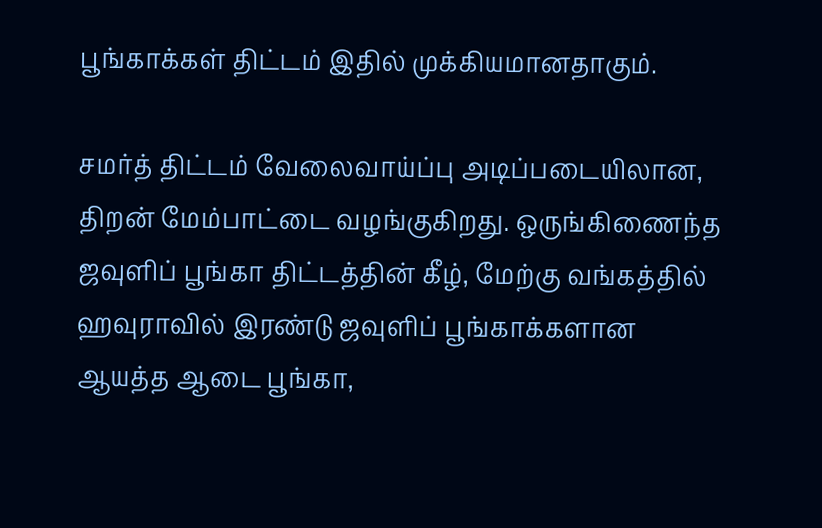பூங்காக்கள் திட்டம் இதில் முக்கியமானதாகும்.

சமர்த் திட்டம் வேலைவாய்ப்பு அடிப்படையிலான, திறன் மேம்பாட்டை வழங்குகிறது. ஒருங்கிணைந்த ஜவுளிப் பூங்கா திட்டத்தின் கீழ், மேற்கு வங்கத்தில் ஹவுராவில் இரண்டு ஜவுளிப் பூங்காக்களான ஆயத்த ஆடை பூங்கா,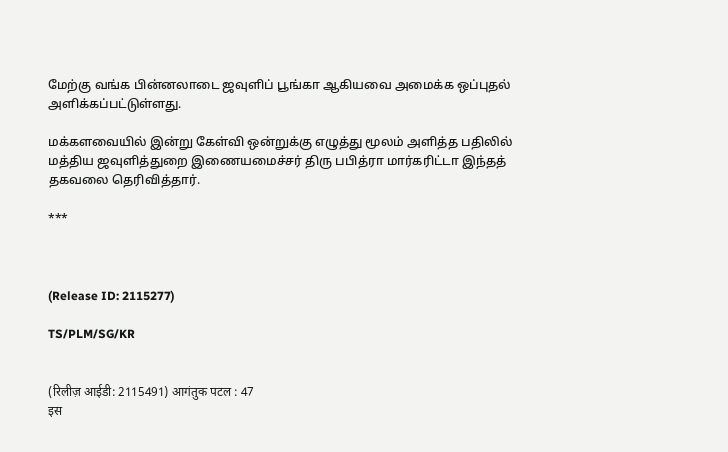மேற்கு வங்க பின்னலாடை ஜவுளிப் பூங்கா ஆகியவை அமைக்க ஒப்புதல் அளிக்கப்பட்டுள்ளது.

மக்களவையில் இன்று கேள்வி ஒன்றுக்கு எழுத்து மூலம் அளித்த பதிலில் மத்திய ஜவுளித்துறை இணையமைச்சர் திரு பபித்ரா மார்கரிட்டா இந்தத் தகவலை தெரிவித்தார்.

***



(Release ID: 2115277)

TS/PLM/SG/KR


(रिलीज़ आईडी: 2115491) आगंतुक पटल : 47
इस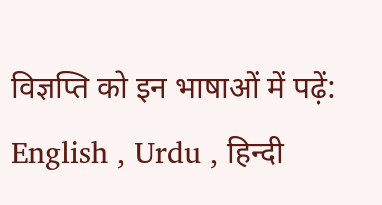विज्ञप्ति को इन भाषाओं में पढ़ें: English , Urdu , हिन्दी